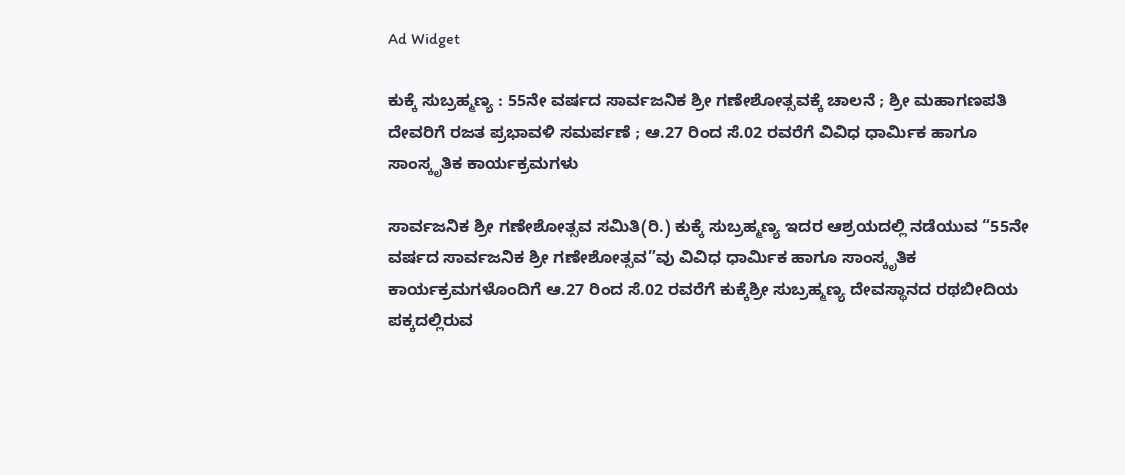Ad Widget

ಕುಕ್ಕೆ ಸುಬ್ರಹ್ಮಣ್ಯ : 55ನೇ ವರ್ಷದ ಸಾರ್ವಜನಿಕ ಶ್ರೀ ಗಣೇಶೋತ್ಸವಕ್ಕೆ ಚಾಲನೆ ; ಶ್ರೀ ಮಹಾಗಣಪತಿ ದೇವರಿಗೆ ರಜತ ಪ್ರಭಾವಳಿ ಸಮರ್ಪಣೆ ; ಆ.27 ರಿಂದ ಸೆ.02 ರವರೆಗೆ ವಿವಿಧ ಧಾರ್ಮಿಕ ಹಾಗೂ ಸಾಂಸ್ಕೃತಿಕ ಕಾರ್ಯಕ್ರಮಗಳು

ಸಾರ್ವಜನಿಕ ಶ್ರೀ ಗಣೇಶೋತ್ಸವ ಸಮಿತಿ(ರಿ.) ಕುಕ್ಕೆ ಸುಬ್ರಹ್ಮಣ್ಯ ಇದರ ಆಶ್ರಯದಲ್ಲಿ ನಡೆಯುವ “55ನೇ ವರ್ಷದ ಸಾರ್ವಜನಿಕ ಶ್ರೀ ಗಣೇಶೋತ್ಸವ”ವು ವಿವಿಧ ಧಾರ್ಮಿಕ ಹಾಗೂ ಸಾಂಸ್ಕೃತಿಕ ಕಾರ್ಯಕ್ರಮಗಳೊಂದಿಗೆ ಆ.27 ರಿಂದ ಸೆ.02 ರವರೆಗೆ ಕುಕ್ಕೆಶ್ರೀ ಸುಬ್ರಹ್ಮಣ್ಯ ದೇವಸ್ಥಾನದ ರಥಬೀದಿಯ ಪಕ್ಕದಲ್ಲಿರುವ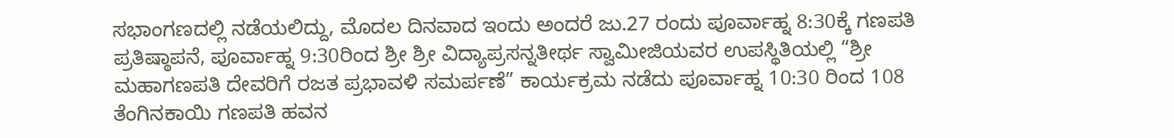ಸಭಾಂಗಣದಲ್ಲಿ ನಡೆಯಲಿದ್ದು, ಮೊದಲ ದಿನವಾದ ಇಂದು ಅಂದರೆ ಜು.27 ರಂದು ಪೂರ್ವಾಹ್ನ 8:30ಕ್ಕೆ ಗಣಪತಿ ಪ್ರತಿಷ್ಠಾಪನೆ, ಪೂರ್ವಾಹ್ನ 9:30ರಿಂದ ಶ್ರೀ ಶ್ರೀ ವಿದ್ಯಾಪ್ರಸನ್ನತೀರ್ಥ ಸ್ವಾಮೀಜಿಯವರ ಉಪಸ್ಥಿತಿಯಲ್ಲಿ “ಶ್ರೀ ಮಹಾಗಣಪತಿ ದೇವರಿಗೆ ರಜತ ಪ್ರಭಾವಳಿ ಸಮರ್ಪಣೆ” ಕಾರ್ಯಕ್ರಮ ನಡೆದು ಪೂರ್ವಾಹ್ನ 10:30 ರಿಂದ 108 ತೆಂಗಿನಕಾಯಿ ಗಣಪತಿ ಹವನ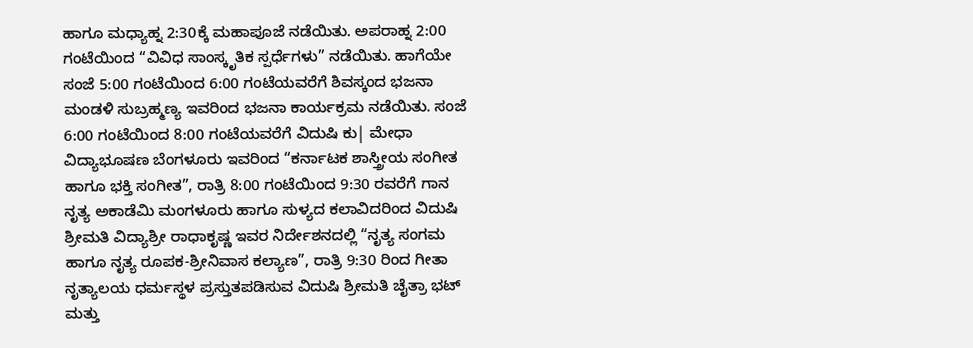ಹಾಗೂ ಮಧ್ಯಾಹ್ನ 2:30ಕ್ಕೆ ಮಹಾಪೂಜೆ ನಡೆಯಿತು. ಅಪರಾಹ್ನ 2:00 ಗಂಟೆಯಿಂದ “ವಿವಿಧ ಸಾಂಸ್ಕೃತಿಕ ಸ್ಪರ್ಧೆಗಳು” ನಡೆಯಿತು. ಹಾಗೆಯೇ ಸಂಜೆ 5:00 ಗಂಟೆಯಿಂದ 6:00 ಗಂಟೆಯವರೆಗೆ ಶಿವಸ್ಕಂದ ಭಜನಾ ಮಂಡಳಿ ಸುಬ್ರಹ್ಮಣ್ಯ ಇವರಿಂದ ಭಜನಾ ಕಾರ್ಯಕ್ರಮ ನಡೆಯಿತು. ಸಂಜೆ 6:00 ಗಂಟೆಯಿಂದ 8:00 ಗಂಟೆಯವರೆಗೆ ವಿದುಷಿ ಕು| ಮೇಧಾ ವಿದ್ಯಾಭೂಷಣ ಬೆಂಗಳೂರು ಇವರಿಂದ “ಕರ್ನಾಟಕ ಶಾಸ್ತ್ರೀಯ ಸಂಗೀತ ಹಾಗೂ ಭಕ್ತಿ ಸಂಗೀತ”, ರಾತ್ರಿ 8:00 ಗಂಟೆಯಿಂದ 9:30 ರವರೆಗೆ ಗಾನ ನೃತ್ಯ ಅಕಾಡೆಮಿ ಮಂಗಳೂರು ಹಾಗೂ ಸುಳ್ಯದ ಕಲಾವಿದರಿಂದ ವಿದುಷಿ ಶ್ರೀಮತಿ ವಿದ್ಯಾಶ್ರೀ ರಾಧಾಕೃಷ್ಣ ಇವರ ನಿರ್ದೇಶನದಲ್ಲಿ “ನೃತ್ಯ ಸಂಗಮ ಹಾಗೂ ನೃತ್ಯ ರೂಪಕ-ಶ್ರೀನಿವಾಸ ಕಲ್ಯಾಣ”, ರಾತ್ರಿ 9:30 ರಿಂದ ಗೀತಾ ನೃತ್ಯಾಲಯ ಧರ್ಮಸ್ಥಳ ಪ್ರಸ್ತುತಪಡಿಸುವ ವಿದುಷಿ ಶ್ರೀಮತಿ ಚೈತ್ರಾ ಭಟ್ ಮತ್ತು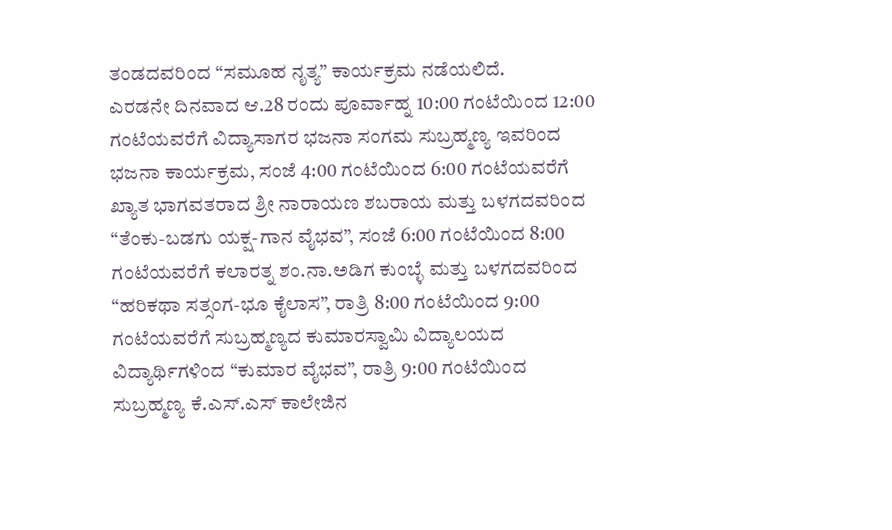ತಂಡದವರಿಂದ “ಸಮೂಹ ನೃತ್ಯ” ಕಾರ್ಯಕ್ರಮ ನಡೆಯಲಿದೆ.
ಎರಡನೇ ದಿನವಾದ ಆ.28 ರಂದು ಪೂರ್ವಾಹ್ನ 10:00 ಗಂಟೆಯಿಂದ 12:00 ಗಂಟೆಯವರೆಗೆ ವಿದ್ಯಾಸಾಗರ ಭಜನಾ ಸಂಗಮ ಸುಬ್ರಹ್ಮಣ್ಯ ಇವರಿಂದ ಭಜನಾ ಕಾರ್ಯಕ್ರಮ, ಸಂಜೆ 4:00 ಗಂಟೆಯಿಂದ 6:00 ಗಂಟೆಯವರೆಗೆ ಖ್ಯಾತ ಭಾಗವತರಾದ ಶ್ರೀ ನಾರಾಯಣ ಶಬರಾಯ ಮತ್ತು ಬಳಗದವರಿಂದ “ತೆಂಕು-ಬಡಗು ಯಕ್ಷ-ಗಾನ ವೈಭವ”, ಸಂಜೆ 6:00 ಗಂಟೆಯಿಂದ 8:00 ಗಂಟೆಯವರೆಗೆ ಕಲಾರತ್ನ ಶಂ.ನಾ.ಅಡಿಗ ಕುಂಬ್ಳೆ ಮತ್ತು ಬಳಗದವರಿಂದ “ಹರಿಕಥಾ ಸತ್ಸಂಗ-ಭೂ ಕೈಲಾಸ”, ರಾತ್ರಿ 8:00 ಗಂಟೆಯಿಂದ 9:00 ಗಂಟೆಯವರೆಗೆ ಸುಬ್ರಹ್ಮಣ್ಯದ ಕುಮಾರಸ್ವಾಮಿ ವಿದ್ಯಾಲಯದ ವಿದ್ಯಾರ್ಥಿಗಳಿಂದ “ಕುಮಾರ ವೈಭವ”, ರಾತ್ರಿ 9:00 ಗಂಟೆಯಿಂದ ಸುಬ್ರಹ್ಮಣ್ಯ ಕೆ.ಎಸ್.ಎಸ್ ಕಾಲೇಜಿನ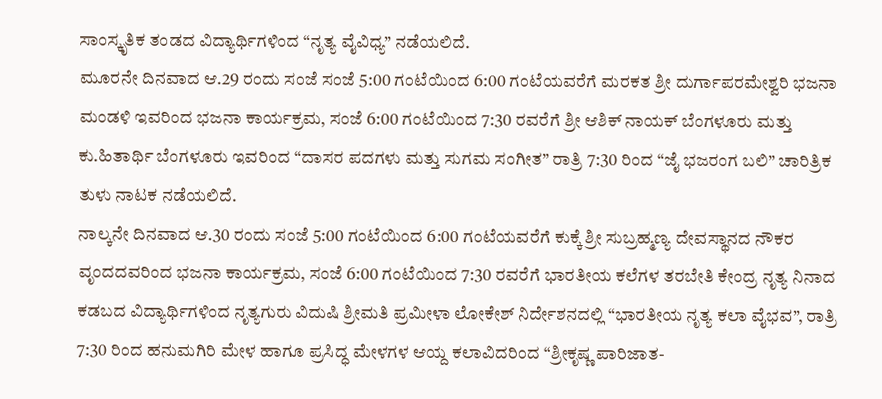ಸಾಂಸ್ಕೃತಿಕ ತಂಡದ ವಿದ್ಯಾರ್ಥಿಗಳಿಂದ “ನೃತ್ಯ ವೈವಿಧ್ಯ” ನಡೆಯಲಿದೆ.
ಮೂರನೇ ದಿನವಾದ ಆ.29 ರಂದು ಸಂಜೆ ಸಂಜೆ 5:00 ಗಂಟೆಯಿಂದ 6:00 ಗಂಟೆಯವರೆಗೆ ಮರಕತ ಶ್ರೀ ದುರ್ಗಾಪರಮೇಶ್ವರಿ ಭಜನಾ ಮಂಡಳಿ ಇವರಿಂದ ಭಜನಾ ಕಾರ್ಯಕ್ರಮ, ಸಂಜೆ 6:00 ಗಂಟೆಯಿಂದ 7:30 ರವರೆಗೆ ಶ್ರೀ ಆಶಿಕ್ ನಾಯಕ್ ಬೆಂಗಳೂರು ಮತ್ತು ಕು.ಹಿತಾರ್ಥಿ ಬೆಂಗಳೂರು ಇವರಿಂದ “ದಾಸರ ಪದಗಳು ಮತ್ತು ಸುಗಮ ಸಂಗೀತ” ರಾತ್ರಿ 7:30 ರಿಂದ “ಜೈ ಭಜರಂಗ ಬಲಿ” ಚಾರಿತ್ರಿಕ ತುಳು ನಾಟಕ ನಡೆಯಲಿದೆ.
ನಾಲ್ಕನೇ ದಿನವಾದ ಆ.30 ರಂದು ಸಂಜೆ 5:00 ಗಂಟೆಯಿಂದ 6:00 ಗಂಟೆಯವರೆಗೆ ಕುಕ್ಕೆ ಶ್ರೀ ಸುಬ್ರಹ್ಮಣ್ಯ ದೇವಸ್ಥಾನದ ನೌಕರ ವೃಂದದವರಿಂದ ಭಜನಾ ಕಾರ್ಯಕ್ರಮ, ಸಂಜೆ 6:00 ಗಂಟೆಯಿಂದ 7:30 ರವರೆಗೆ ಭಾರತೀಯ ಕಲೆಗಳ ತರಬೇತಿ ಕೇಂದ್ರ ನೃತ್ಯ ನಿನಾದ ಕಡಬದ ವಿದ್ಯಾರ್ಥಿಗಳಿಂದ ನೃತ್ಯಗುರು ವಿದುಷಿ ಶ್ರೀಮತಿ ಪ್ರಮೀಳಾ ಲೋಕೇಶ್ ನಿರ್ದೇಶನದಲ್ಲಿ “ಭಾರತೀಯ ನೃತ್ಯ ಕಲಾ ವೈಭವ”, ರಾತ್ರಿ 7:30 ರಿಂದ ಹನುಮಗಿರಿ ಮೇಳ ಹಾಗೂ ಪ್ರಸಿದ್ಧ ಮೇಳಗಳ ಆಯ್ದ ಕಲಾವಿದರಿಂದ “ಶ್ರೀಕೃಷ್ಣ ಪಾರಿಜಾತ-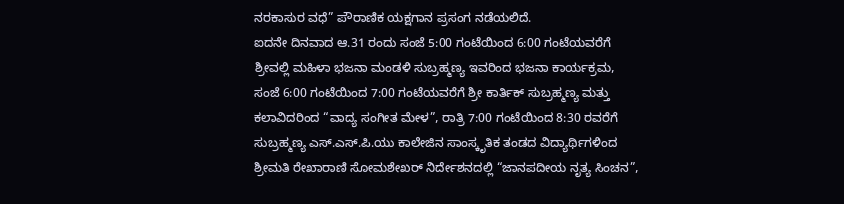ನರಕಾಸುರ ವಧೆ” ಪೌರಾಣಿಕ ಯಕ್ಷಗಾನ ಪ್ರಸಂಗ ನಡೆಯಲಿದೆ.
ಐದನೇ ದಿನವಾದ ಆ.31 ರಂದು ಸಂಜೆ 5:00 ಗಂಟೆಯಿಂದ 6:00 ಗಂಟೆಯವರೆಗೆ ಶ್ರೀವಲ್ಲಿ ಮಹಿಳಾ ಭಜನಾ ಮಂಡಳಿ ಸುಬ್ರಹ್ಮಣ್ಯ ಇವರಿಂದ ಭಜನಾ ಕಾರ್ಯಕ್ರಮ, ಸಂಜೆ 6:00 ಗಂಟೆಯಿಂದ 7:00 ಗಂಟೆಯವರೆಗೆ ಶ್ರೀ ಕಾರ್ತಿಕ್ ಸುಬ್ರಹ್ಮಣ್ಯ ಮತ್ತು ಕಲಾವಿದರಿಂದ “ವಾದ್ಯ ಸಂಗೀತ ಮೇಳ”, ರಾತ್ರಿ 7:00 ಗಂಟೆಯಿಂದ 8:30 ರವರೆಗೆ ಸುಬ್ರಹ್ಮಣ್ಯ ಎಸ್.ಎಸ್.ಪಿ.ಯು ಕಾಲೇಜಿನ ಸಾಂಸ್ಕೃತಿಕ ತಂಡದ ವಿದ್ಯಾರ್ಥಿಗಳಿಂದ ಶ್ರೀಮತಿ ರೇಖಾರಾಣಿ ಸೋಮಶೇಖರ್ ನಿರ್ದೇಶನದಲ್ಲಿ “ಜಾನಪದೀಯ ನೃತ್ಯ ಸಿಂಚನ”,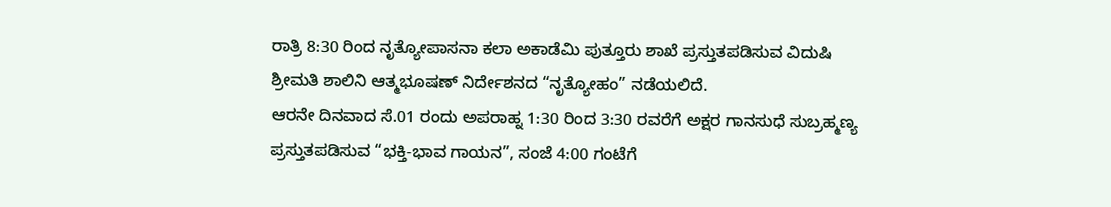ರಾತ್ರಿ 8:30 ರಿಂದ ನೃತ್ಯೋಪಾಸನಾ ಕಲಾ ಅಕಾಡೆಮಿ ಪುತ್ತೂರು ಶಾಖೆ ಪ್ರಸ್ತುತಪಡಿಸುವ ವಿದುಷಿ ಶ್ರೀಮತಿ ಶಾಲಿನಿ ಆತ್ಮಭೂಷಣ್ ನಿರ್ದೇಶನದ “ನೃತ್ಯೋಹಂ” ನಡೆಯಲಿದೆ.
ಆರನೇ ದಿನವಾದ ಸೆ.01 ರಂದು ಅಪರಾಹ್ನ 1:30 ರಿಂದ 3:30 ರವರೆಗೆ ಅಕ್ಷರ ಗಾನಸುಧೆ ಸುಬ್ರಹ್ಮಣ್ಯ ಪ್ರಸ್ತುತಪಡಿಸುವ “ಭಕ್ತಿ-ಭಾವ ಗಾಯನ”, ಸಂಜೆ 4:00 ಗಂಟೆಗೆ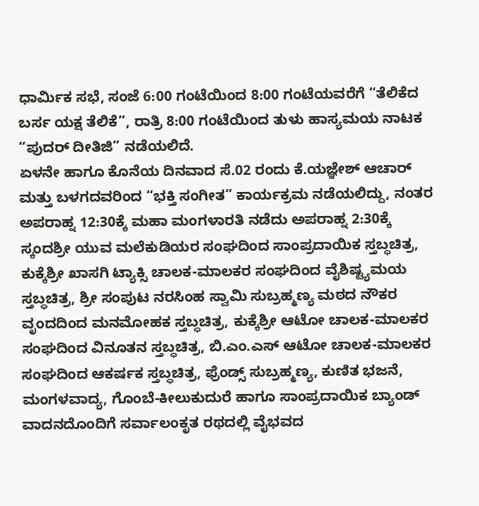ಧಾರ್ಮಿಕ ಸಭೆ, ಸಂಜೆ 6:00 ಗಂಟೆಯಿಂದ 8:00 ಗಂಟೆಯವರೆಗೆ “ತೆಲಿಕೆದ ಬರ್ಸ ಯಕ್ಷ ತೆಲಿಕೆ”, ರಾತ್ರಿ 8:00 ಗಂಟೆಯಿಂದ ತುಳು ಹಾಸ್ಯಮಯ ನಾಟಕ “ಪುದರ್ ದೀತಿಜಿ” ನಡೆಯಲಿದೆ.
ಏಳನೇ ಹಾಗೂ ಕೊನೆಯ ದಿನವಾದ ಸೆ.02 ರಂದು ಕೆ.ಯಜ್ಞೇಶ್ ಆಚಾರ್ ಮತ್ತು ಬಳಗದವರಿಂದ “ಭಕ್ತಿ ಸಂಗೀತ” ಕಾರ್ಯಕ್ರಮ ನಡೆಯಲಿದ್ದು, ನಂತರ ಅಪರಾಹ್ನ 12:30ಕ್ಕೆ ಮಹಾ ಮಂಗಳಾರತಿ ನಡೆದು ಅಪರಾಹ್ನ 2:30ಕ್ಕೆ ಸ್ಕಂದಶ್ರೀ ಯುವ ಮಲೆಕುಡಿಯರ ಸಂಘದಿಂದ ಸಾಂಪ್ರದಾಯಿಕ ಸ್ತಬ್ಧಚಿತ್ರ, ಕುಕ್ಕೆಶ್ರೀ ಖಾಸಗಿ ಟ್ಯಾಕ್ಸಿ ಚಾಲಕ-ಮಾಲಕರ ಸಂಘದಿಂದ ವೈಶಿಷ್ಟ್ಯಮಯ ಸ್ತಬ್ಧಚಿತ್ರ, ಶ್ರೀ ಸಂಪುಟ ನರಸಿಂಹ ಸ್ವಾಮಿ ಸುಬ್ರಹ್ಮಣ್ಯ ಮಠದ ನೌಕರ ವೃಂದದಿಂದ ಮನಮೋಹಕ ಸ್ತಬ್ಧಚಿತ್ರ, ಕುಕ್ಕೆಶ್ರೀ ಆಟೋ ಚಾಲಕ-ಮಾಲಕರ ಸಂಘದಿಂದ ವಿನೂತನ ಸ್ತಬ್ಧಚಿತ್ರ, ಬಿ.ಎಂ.ಎಸ್ ಆಟೋ ಚಾಲಕ-ಮಾಲಕರ ಸಂಘದಿಂದ ಆಕರ್ಷಕ ಸ್ತಬ್ಧಚಿತ್ರ, ಫ್ರೆಂಡ್ಸ್ ಸುಬ್ರಹ್ಮಣ್ಯ, ಕುಣಿತ ಭಜನೆ, ಮಂಗಳವಾದ್ಯ, ಗೊಂಬೆ-ಕೀಲುಕುದುರೆ ಹಾಗೂ ಸಾಂಪ್ರದಾಯಿಕ ಬ್ಯಾಂಡ್ ವಾದನದೊಂದಿಗೆ ಸರ್ವಾಲಂಕೃತ ರಥದಲ್ಲಿ ವೈಭವದ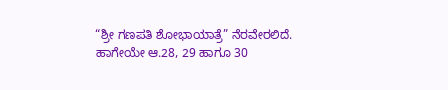“ಶ್ರೀ ಗಣಪತಿ ಶೋಭಾಯಾತ್ರೆ” ನೆರವೇರಲಿದೆ.
ಹಾಗೇಯೇ ಆ.28, 29 ಹಾಗೂ 30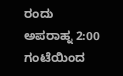ರಂದು ಅಪರಾಹ್ನ 2:00 ಗಂಟೆಯಿಂದ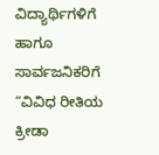ವಿದ್ಯಾರ್ಥಿಗಳಿಗೆ ಹಾಗೂ ಸಾರ್ವಜನಿಕರಿಗೆ “ವಿವಿಧ ರೀತಿಯ ಕ್ರೀಡಾ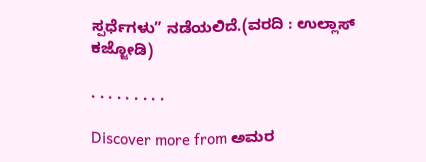ಸ್ಪರ್ಧೆಗಳು” ನಡೆಯಲಿದೆ.(ವರದಿ : ಉಲ್ಲಾಸ್ ಕಜ್ಜೋಡಿ)

. . . . . . . . .

Discover more from ಅಮರ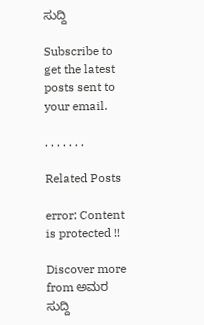ಸುದ್ದಿ

Subscribe to get the latest posts sent to your email.

. . . . . . .

Related Posts

error: Content is protected !!

Discover more from ಅಮರ ಸುದ್ದಿ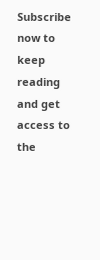Subscribe now to keep reading and get access to the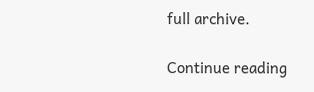full archive.

Continue reading